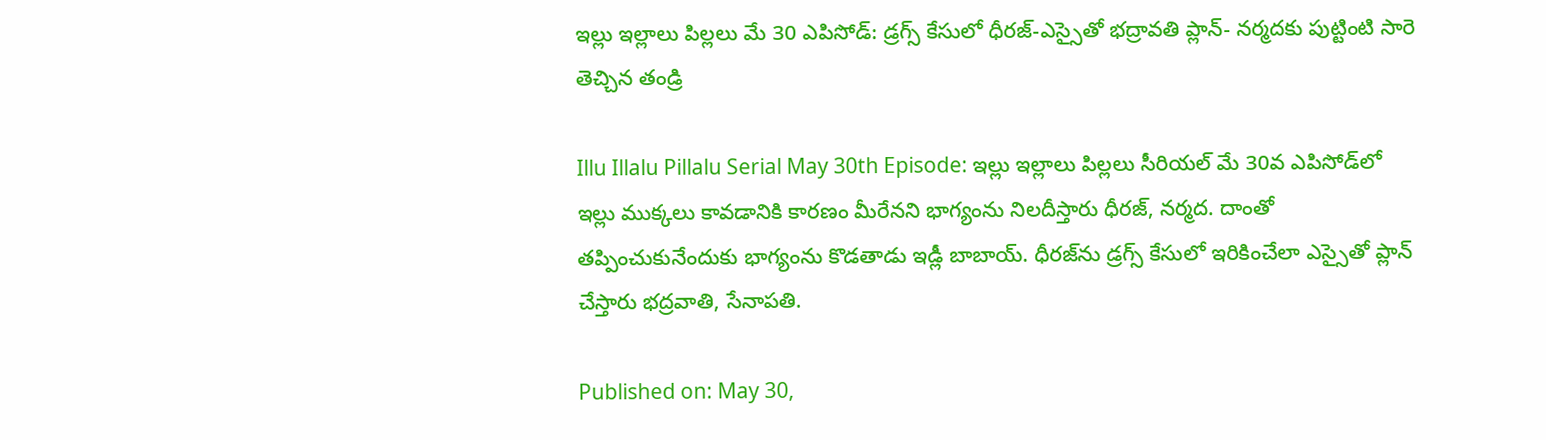ఇల్లు ఇల్లాలు పిల్లలు మే 30 ఎపిసోడ్: డ్రగ్స్ కేసులో ధీరజ్-ఎస్సైతో భద్రావతి ప్లాన్- నర్మదకు పుట్టింటి సారె తెచ్చిన తండ్రి

Illu Illalu Pillalu Serial May 30th Episode: ఇల్లు ఇల్లాలు పిల్లలు సీరియల్ మే 30వ ఎపిసోడ్‌లో ఇల్లు ముక్కలు కావడానికి కారణం మీరేనని భాగ్యంను నిలదీస్తారు ధీరజ్, నర్మద. దాంతో తప్పించుకునేందుకు భాగ్యంను కొడతాడు ఇడ్లీ బాబాయ్. ధీరజ్‌ను డ్రగ్స్ కేసులో ఇరికించేలా ఎస్సైతో ప్లాన్ చేస్తారు భద్రవాతి, సేనాపతి.

Published on: May 30,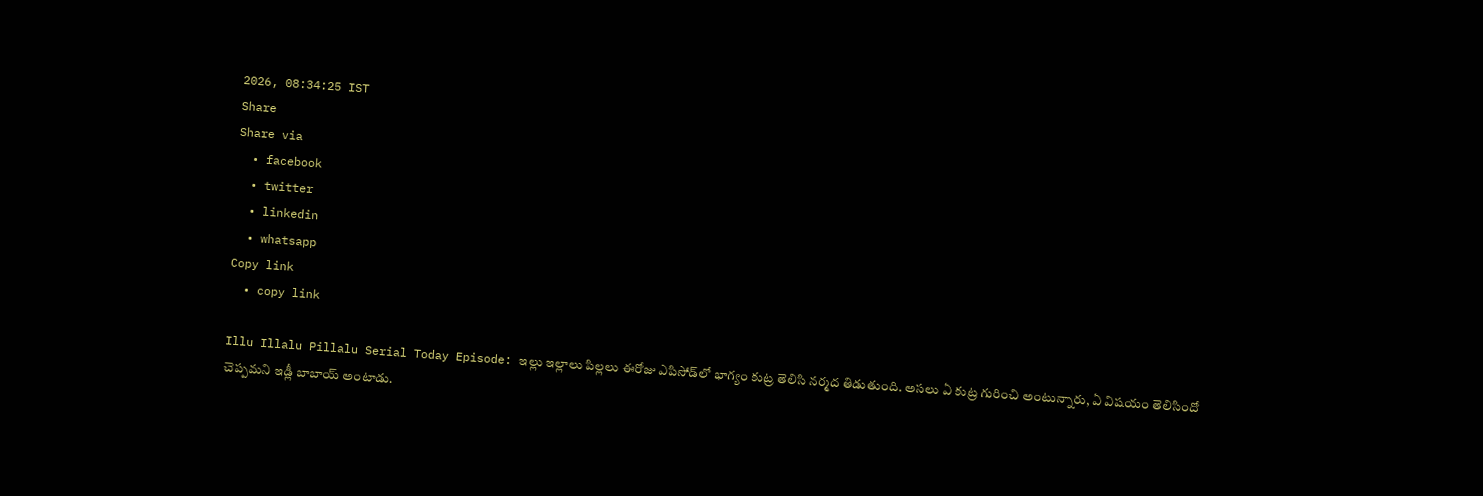2026, 08:34:25 IST
Share
Share via
  • facebook
  • twitter
  • linkedin
  • whatsapp
Copy link
  • copy link

Illu Illalu Pillalu Serial Today Episode: ఇల్లు ఇల్లాలు పిల్లలు ఈరోజు ఎపిసోడ్‌లో భాగ్యం కుట్ర తెలిసి నర్మద తిడుతుంది. అసలు ఏ కుట్ర గురించి అంటున్నారు, ఏ విషయం తెలిసిందో చెప్పమని ఇడ్లీ బాబాయ్ అంటాడు.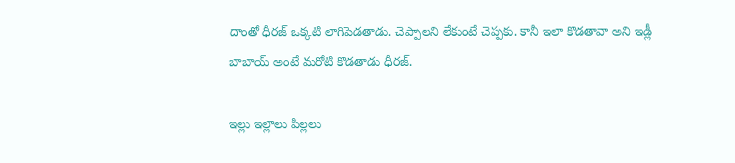దాంతో ధీరజ్ ఒక్కటి లాగిపెడతాడు. చెప్పాలని లేకుంటే చెప్పకు. కానీ ఇలా కొడతావా అని ఇడ్లీ బాబాయ్ అంటే మరోటి కొడతాడు ధీరజ్.

ఇల్లు ఇల్లాలు పిల్లలు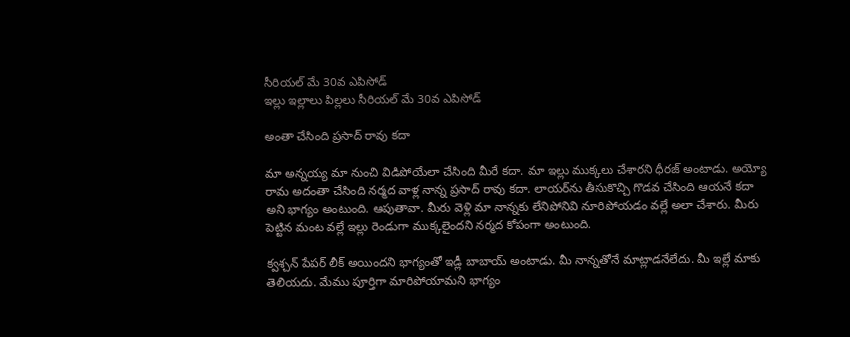సీరియల్ మే 30వ ఎపిసోడ్
ఇల్లు ఇల్లాలు పిల్లలు సీరియల్ మే 30వ ఎపిసోడ్

అంతా చేసింది ప్రసాద్ రావు కదా

మా అన్నయ్య మా నుంచి విడిపోయేలా చేసింది మీరే కదా. మా ఇల్లు ముక్కలు చేశారని ధీరజ్ అంటాడు. అయ్యో రామ అదంతా చేసింది నర్మద వాళ్ల నాన్న ప్రసాద్ రావు కదా. లాయర్‌ను తీసుకొచ్చి గొడవ చేసింది ఆయనే కదా అని భాగ్యం అంటుంది. ఆపుతావా. మీరు వెళ్లి మా నాన్నకు లేనిపోనివి నూరిపోయడం వల్లే అలా చేశారు. మీరు పెట్టిన మంట వల్లే ఇల్లు రెండుగా ముక్కలైందని నర్మద కోపంగా అంటుంది.

క్వశ్చన్ పేపర్ లీక్ అయిందని భాగ్యంతో ఇడ్లీ బాబాయ్ అంటాడు. మీ నాన్నతోనే మాట్లాడనేలేదు. మీ ఇల్లే మాకు తెలియదు. మేము పూర్తిగా మారిపోయామని భాగ్యం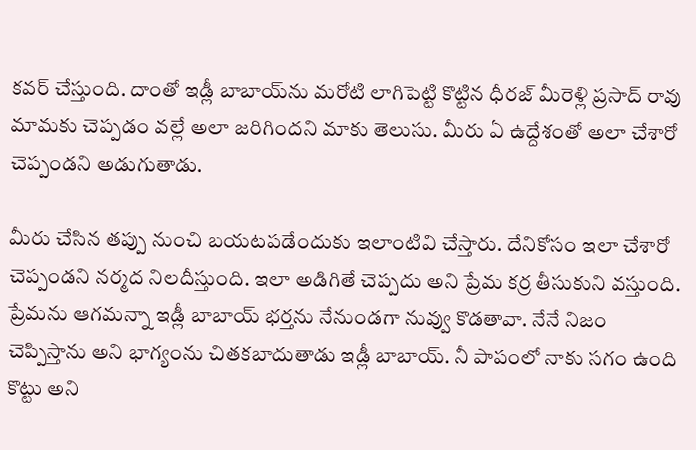కవర్ చేస్తుంది. దాంతో ఇడ్లీ బాబాయ్‌ను మరోటి లాగిపెట్టి కొట్టిన ధీరజ్ మీరెళ్లి ప్రసాద్ రావు మామకు చెప్పడం వల్లే అలా జరిగిందని మాకు తెలుసు. మీరు ఏ ఉద్దేశంతో అలా చేశారో చెప్పండని అడుగుతాడు.

మీరు చేసిన తప్పు నుంచి బయటపడేందుకు ఇలాంటివి చేస్తారు. దేనికోసం ఇలా చేశారో చెప్పండని నర్మద నిలదీస్తుంది. ఇలా అడిగితే చెప్పదు అని ప్రేమ కర్ర తీసుకుని వస్తుంది. ప్రేమను ఆగమన్నా ఇడ్లీ బాబాయ్ భర్తను నేనుండగా నువ్వు కొడతావా. నేనే నిజం చెప్పిస్తాను అని భాగ్యంను చితకబాదుతాడు ఇడ్లీ బాబాయ్. నీ పాపంలో నాకు సగం ఉంది కొట్టు అని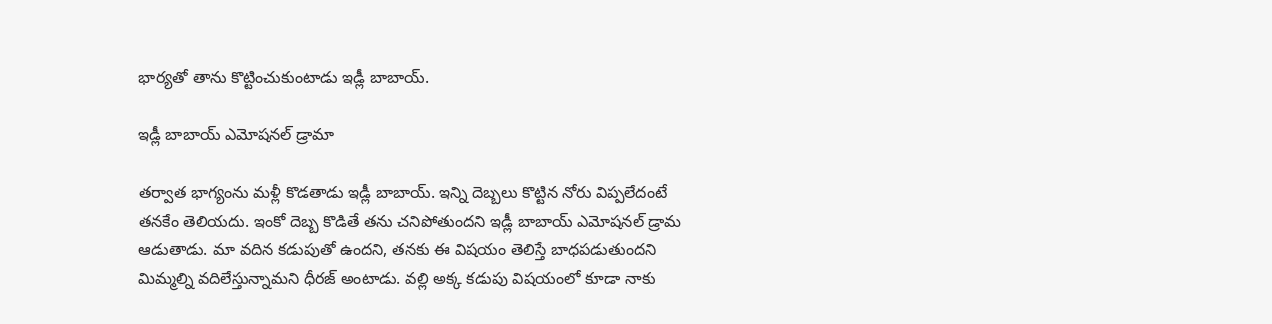భార్యతో తాను కొట్టించుకుంటాడు ఇడ్లీ బాబాయ్.

ఇడ్లీ బాబాయ్ ఎమోషనల్ డ్రామా

తర్వాత భాగ్యంను మళ్లీ కొడతాడు ఇడ్లీ బాబాయ్. ఇన్ని దెబ్బలు కొట్టిన నోరు విప్పలేదంటే తనకేం తెలియదు. ఇంకో దెబ్బ కొడితే తను చనిపోతుందని ఇడ్లీ బాబాయ్ ఎమోషనల్ డ్రామ ఆడుతాడు. మా వదిన కడుపుతో ఉందని, తనకు ఈ విషయం తెలిస్తే బాధపడుతుందని మిమ్మల్ని వదిలేస్తున్నామని ధీరజ్ అంటాడు. వల్లి అక్క కడుపు విషయంలో కూడా నాకు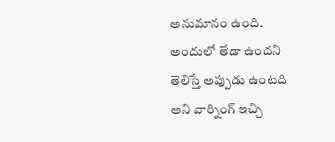అనుమానం ఉంది. అందులో తేడా ఉందని తెలిస్తే అప్పుడు ఉంటది అని వార్నింగ్ ఇచ్చి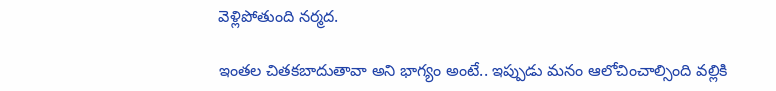వెళ్లిపోతుంది నర్మద.

ఇంతల చితకబాదుతావా అని భాగ్యం అంటే.. ఇప్పుడు మనం ఆలోచించాల్సింది వల్లికి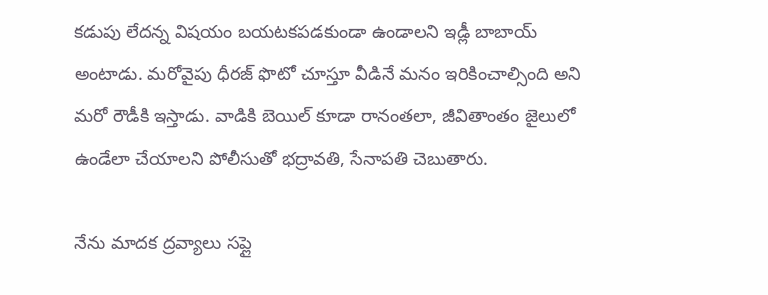కడుపు లేదన్న విషయం బయటకపడకుండా ఉండాలని ఇడ్లీ బాబాయ్ అంటాడు. మరోవైపు ధీరజ్ ఫొటో చూస్తూ వీడినే మనం ఇరికించాల్సింది అని మరో రౌడీకి ఇస్తాడు. వాడికి బెయిల్ కూడా రానంతలా, జీవితాంతం జైలులో ఉండేలా చేయాలని పోలీసుతో భద్రావతి, సేనాపతి చెబుతారు.

నేను మాదక ద్రవ్యాలు సప్లై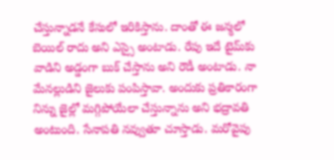చేస్తున్నాడనే కేసులో ఇరికిస్తాను. దాంతో ఈ జన్మలో బెయిల్ రాదు అని ఎస్సై అంటాడు. రేపు ఇదే టైమ్‌కు వాడిని అడ్డంగా బుక్ చేస్తాను అని రౌడీ అంటాడు. నా మేనల్లుడిని జైలుకు పంపిస్తావా. అందుకు ప్రతికారంగా నిన్ను జైల్లో మగ్గిపోయేలా చేస్తున్నాను అని భద్రావతి అంటుంది. సేనాపతి నవ్వుతూ చూస్తాడు. మరోవైపు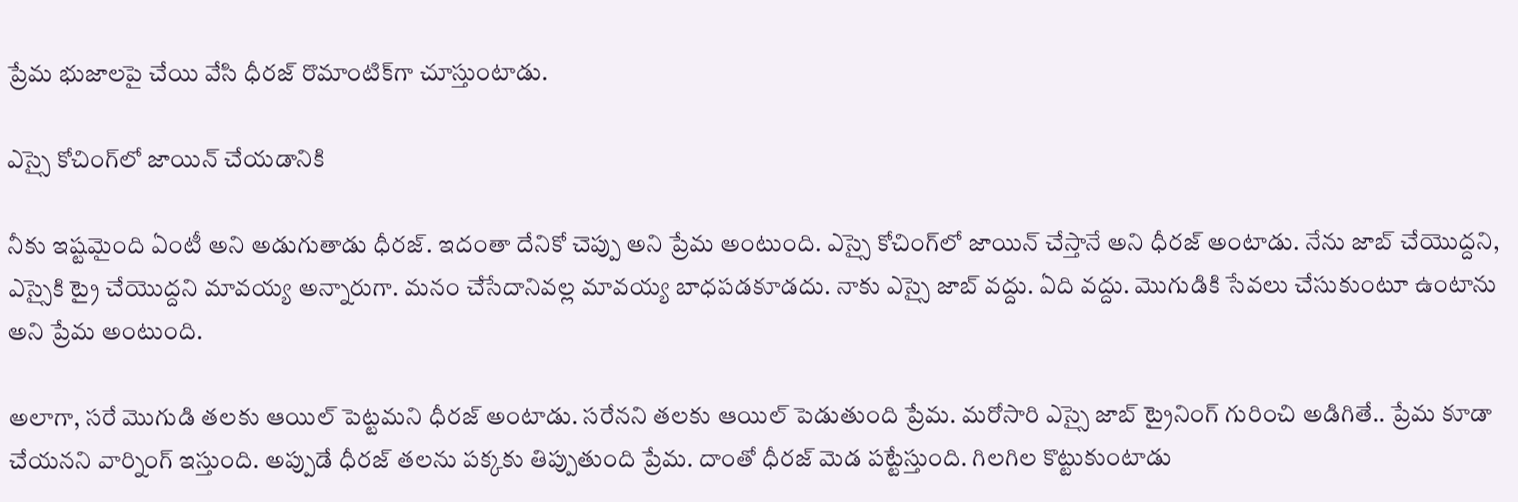ప్రేమ భుజాలపై చేయి వేసి ధీరజ్ రొమాంటిక్‌గా చూస్తుంటాడు.

ఎస్సై కోచింగ్‌లో జాయిన్ చేయడానికి

నీకు ఇష్టమైంది ఏంటీ అని అడుగుతాడు ధీరజ్. ఇదంతా దేనికో చెప్పు అని ప్రేమ అంటుంది. ఎస్సై కోచింగ్‌లో జాయిన్ చేస్తానే అని ధీరజ్ అంటాడు. నేను జాబ్ చేయొద్దని, ఎస్సైకి ట్రై చేయొద్దని మావయ్య అన్నారుగా. మనం చేసేదానివల్ల మావయ్య బాధపడకూడదు. నాకు ఎస్సై జాబ్ వద్దు. ఏది వద్దు. మొగుడికి సేవలు చేసుకుంటూ ఉంటాను అని ప్రేమ అంటుంది.

అలాగా, సరే మొగుడి తలకు ఆయిల్ పెట్టమని ధీరజ్ అంటాడు. సరేనని తలకు ఆయిల్ పెడుతుంది ప్రేమ. మరోసారి ఎస్సై జాబ్ ట్రైనింగ్ గురించి అడిగితే.. ప్రేమ కూడా చేయనని వార్నింగ్ ఇస్తుంది. అప్పుడే ధీరజ్ తలను పక్కకు తిప్పుతుంది ప్రేమ. దాంతో ధీరజ్ మెడ పట్టేస్తుంది. గిలగిల కొట్టుకుంటాడు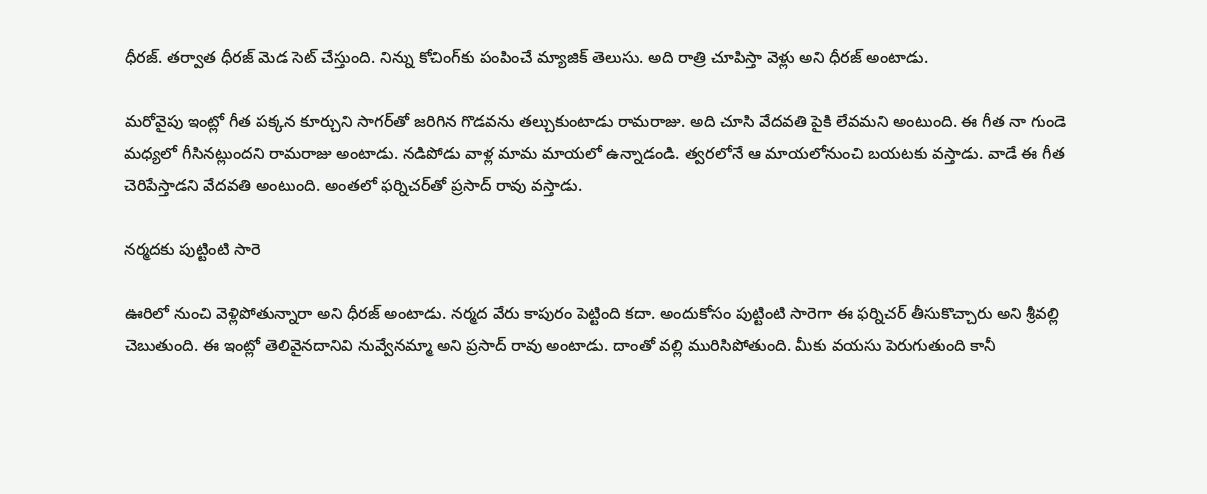ధీరజ్. తర్వాత ధీరజ్ మెడ సెట్ చేస్తుంది. నిన్ను కోచింగ్‌కు పంపించే మ్యాజిక్ తెలుసు. అది రాత్రి చూపిస్తా వెళ్లు అని ధీరజ్ అంటాడు.

మరోవైపు ఇంట్లో గీత పక్కన కూర్చుని సాగర్‌తో జరిగిన గొడవను తల్చుకుంటాడు రామరాజు. అది చూసి వేదవతి పైకి లేవమని అంటుంది. ఈ గీత నా గుండె మధ్యలో గీసినట్లుందని రామరాజు అంటాడు. నడిపోడు వాళ్ల మామ మాయలో ఉన్నాడండి. త్వరలోనే ఆ మాయలోనుంచి బయటకు వస్తాడు. వాడే ఈ గీత చెరిపేస్తాడని వేదవతి అంటుంది. అంతలో ఫర్నిచర్‌తో ప్రసాద్ రావు వస్తాడు.

నర్మదకు పుట్టింటి సారె

ఊరిలో నుంచి వెళ్లిపోతున్నారా అని ధీరజ్ అంటాడు. నర్మద వేరు కాపురం పెట్టింది కదా. అందుకోసం పుట్టింటి సారెగా ఈ ఫర్నిచర్ తీసుకొచ్చారు అని శ్రీవల్లి చెబుతుంది. ఈ ఇంట్లో తెలివైనదానివి నువ్వేనమ్మా అని ప్రసాద్ రావు అంటాడు. దాంతో వల్లి మురిసిపోతుంది. మీకు వయసు పెరుగుతుంది కానీ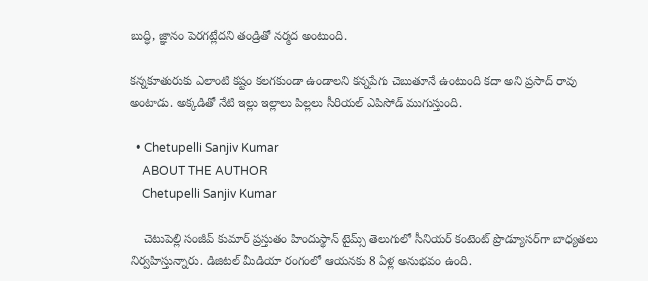బుద్ధి, జ్ఞానం పెరగట్లేదని తండ్రితో నర్మద అంటుంది.

కన్నకూతురుకు ఎలాంటి కష్టం కలగకుండా ఉండాలని కన్నపేగు చెబుతూనే ఉంటుంది కదా అని ప్రసాద్ రావు అంటాడు. అక్కడితో నేటి ఇల్లు ఇల్లాలు పిల్లలు సీరియల్ ఎపిసోడ్ ముగుస్తుంది.

  • Chetupelli Sanjiv Kumar
    ABOUT THE AUTHOR
    Chetupelli Sanjiv Kumar

    చెటుపెల్లి సంజీవ్ కుమార్ ప్రస్తుతం హిందుస్థాన్ టైమ్స్ తెలుగులో సీనియర్ కంటెంట్ ప్రొడ్యూసర్‌గా బాధ్యతలు నిర్వహిస్తున్నారు. డిజిటల్ మీడియా రంగంలో ఆయనకు 8 ఏళ్ల అనుభవం ఉంది.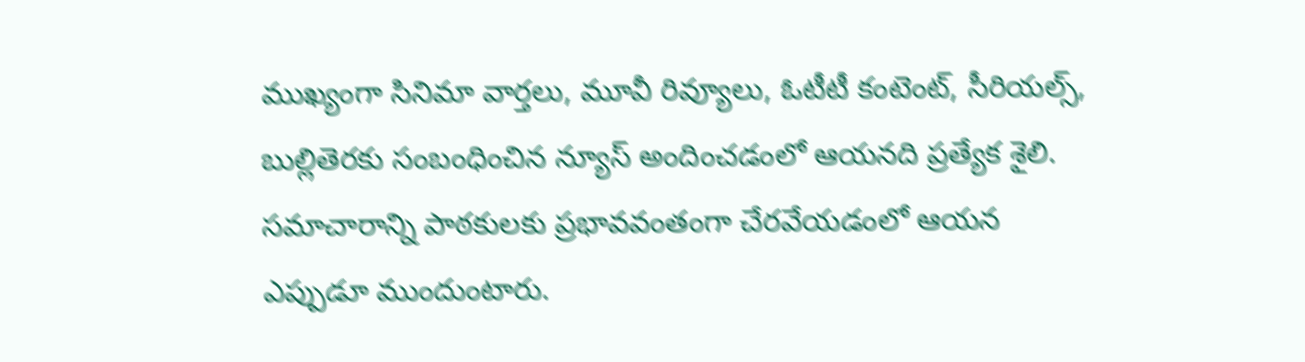ముఖ్యంగా సినిమా వార్తలు, మూవీ రివ్యూలు, ఓటీటీ కంటెంట్, సీరియల్స్, బుల్లితెరకు సంబంధించిన న్యూస్ అందించడంలో ఆయనది ప్రత్యేక శైలి. సమాచారాన్ని పాఠకులకు ప్రభావవంతంగా చేరవేయడంలో ఆయన ఎప్పుడూ ముందుంటారు.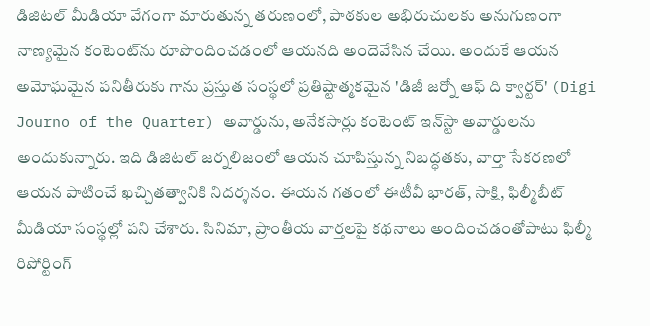డిజిటల్ మీడియా వేగంగా మారుతున్న తరుణంలో, పాఠకుల అభిరుచులకు అనుగుణంగా నాణ్యమైన కంటెంట్‌ను రూపొందించడంలో ఆయనది అందెవేసిన చేయి. అందుకే ఆయన అమోఘమైన పనితీరుకు గాను ప్రస్తుత సంస్థలో ప్రతిష్టాత్మకమైన 'డిజీ జర్నో ఆఫ్ ది క్వార్టర్' (Digi Journo of the Quarter) అవార్డును, అనేకసార్లు కంటెంట్ ఇన్‌స్టా అవార్డులను అందుకున్నారు. ఇది డిజిటల్ జర్నలిజంలో ఆయన చూపిస్తున్న నిబద్ధతకు, వార్తా సేకరణలో ఆయన పాటించే ఖచ్చితత్వానికి నిదర్శనం. ఈయన గతంలో ఈటీవీ భారత్, సాక్షి, ఫిల్మీబీట్ మీడియా సంస్థల్లో పని చేశారు. సినిమా, ప్రాంతీయ వార్తలపై కథనాలు అందించడంతోపాటు ఫిల్మీ రిపోర్టింగ్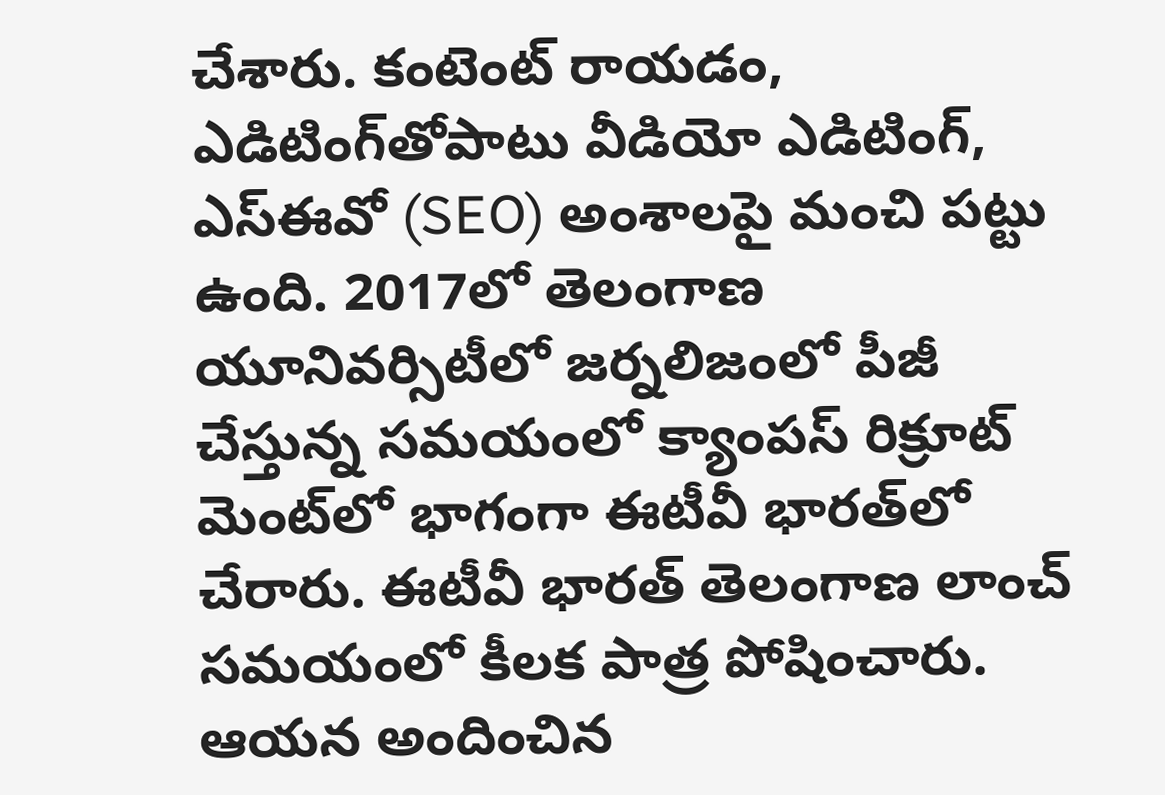చేశారు. కంటెంట్ రాయడం, ఎడిటింగ్‌తోపాటు వీడియో ఎడిటింగ్, ఎస్‌ఈవో (SEO) అంశాలపై మంచి పట్టు ఉంది. 2017లో తెలంగాణ యూనివర్సిటీలో జర్నలిజంలో పీజీ చేస్తున్న సమయంలో క్యాంపస్ రిక్రూట్ మెంట్‌లో భాగంగా ఈటీవీ భారత్‌లో చేరారు. ఈటీవీ భారత్ తెలంగాణ లాంచ్ సమయంలో కీలక పాత్ర పోషించారు. ఆయన అందించిన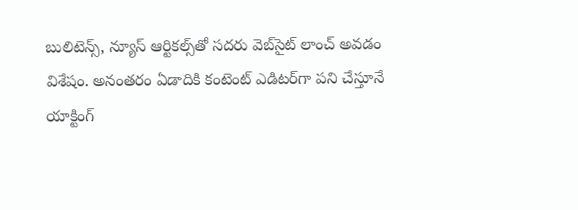బులిటెన్స్, న్యూస్ ఆర్టికల్స్‌తో సదరు వెబ్‌సైట్ లాంచ్ అవడం విశేషం. అనంతరం ఏడాదికి కంటెంట్ ఎడిటర్‌గా పని చేస్తూనే యాక్టింగ్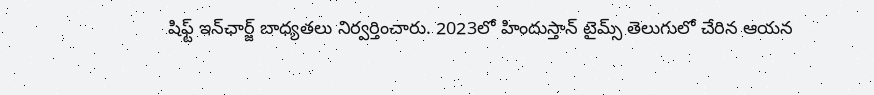షిఫ్ట్ ఇన్‌ఛార్జ్ బాధ్యతలు నిర్వర్తించారు. 2023లో హిందుస్తాన్ టైమ్స్ తెలుగులో చేరిన ఆయన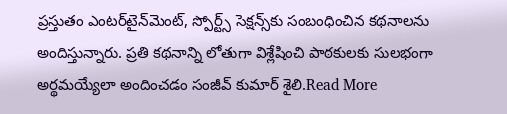ప్రస్తుతం ఎంటర్‌టైన్‌మెంట్, స్పోర్ట్స్ సెక్షన్స్‌కు సంబంధించిన కథనాలను అందిస్తున్నారు. ప్రతి కథనాన్ని లోతుగా విశ్లేషించి పాఠకులకు సులభంగా అర్థమయ్యేలా అందించడం సంజీవ్ కుమార్ శైలి.Read More